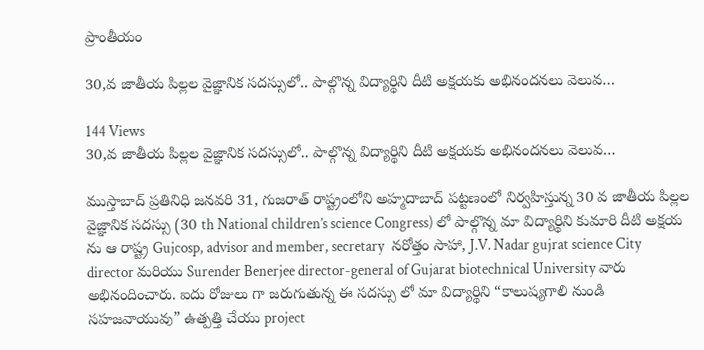ప్రాంతీయం

30,వ జాతీయ పిల్లల వైజ్ఞానిక సదస్సులో.. పాల్గొన్న విద్యార్థిని దీటి అక్షయకు అభినందనలు వెలువ…

144 Views
30,వ జాతీయ పిల్లల వైజ్ఞానిక సదస్సులో.. పాల్గొన్న విద్యార్థిని దీటి అక్షయకు అభినందనలు వెలువ…

ముస్తాబాద్ ప్రతినిధి జనవరి 31, గుజరాత్ రాష్ట్రంలోని అహ్మదాబాద్ పట్టణంలో నిర్వహిస్తున్న 30 వ జాతీయ పిల్లల వైజ్ఞానిక సదస్సు (30 th National children’s science Congress) లో పాల్గొన్న మా విద్యార్థిని కుమారి దీటి అక్షయ ను ఆ రాష్ట్ర Gujcosp, advisor and member, secretary  నరోత్తం సాహా, J.V. Nadar gujrat science City director మరియు Surender Benerjee director-general of Gujarat biotechnical University వారు అభినందించారు. ఐదు రోజులు గా జరుగుతున్న ఈ సదస్సు లో మా విద్యార్థిని “కాలుష్యగాలి నుండి సహజవాయువు” ఉత్పత్తి చేయు project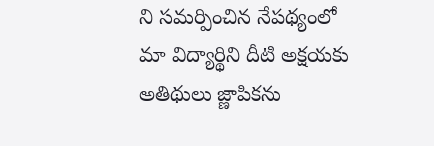ని సమర్పించిన నేపథ్యంలో మా విద్యార్థిని దీటి అక్షయకు అతిథులు జ్ణాపికను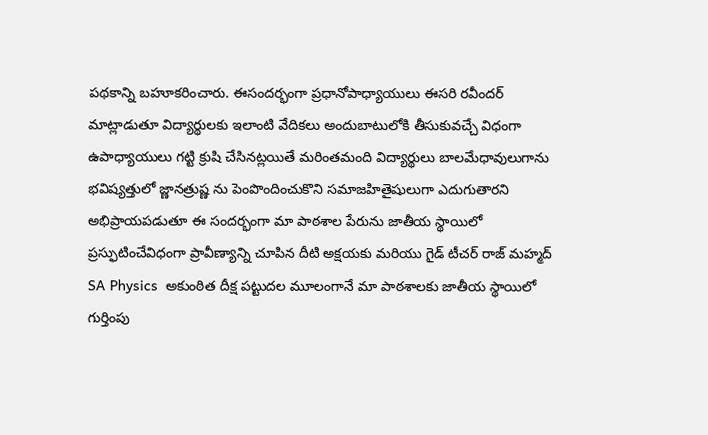పథకాన్ని బహూకరించారు. ఈసందర్భంగా ప్రధానోపాధ్యాయులు ఈసరి రవీందర్ మాట్లాడుతూ విద్యార్థులకు ఇలాంటి వేదికలు అందుబాటులోకి తీసుకువచ్చే విధంగా ఉపాధ్యాయులు గట్టి క్రుషి చేసినట్లయితే మరింతమంది విద్యార్థులు బాలమేధావులుగాను భవిష్యత్తులో జ్ణానత్రుష్ణ ను పెంపొందించుకొని సమాజహితైషులుగా ఎదుగుతారని అభిప్రాయపడుతూ ఈ సందర్భంగా మా పాఠశాల పేరును జాతీయ స్థాయిలో ప్రస్ఫుటించేవిధంగా ప్రావీణ్యాన్ని చూపిన దీటి అక్షయకు మరియు గైడ్ టీచర్ రాజ్ మహ్మద్ SA Physics  అకుంఠిత దీక్ష పట్టుదల మూలంగానే మా పాఠశాలకు జాతీయ స్థాయిలో గుర్తింపు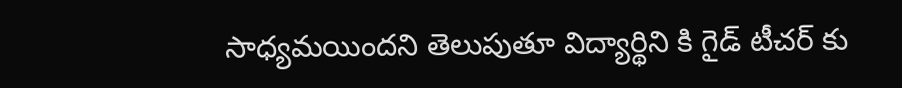సాధ్యమయిందని తెలుపుతూ విద్యార్థిని కి గైడ్ టీచర్ కు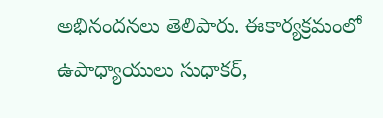అభినందనలు తెలిపారు. ఈకార్యక్రమంలో ఉపాధ్యాయులు సుధాకర్,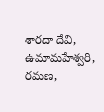శారదా దేవి,  ఉమామహేశ్వరి, రమణ,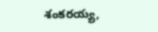శంకరయ్య,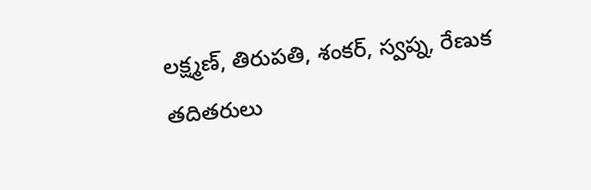లక్ష్మణ్, తిరుపతి, శంకర్, స్వప్న, రేణుక తదితరులు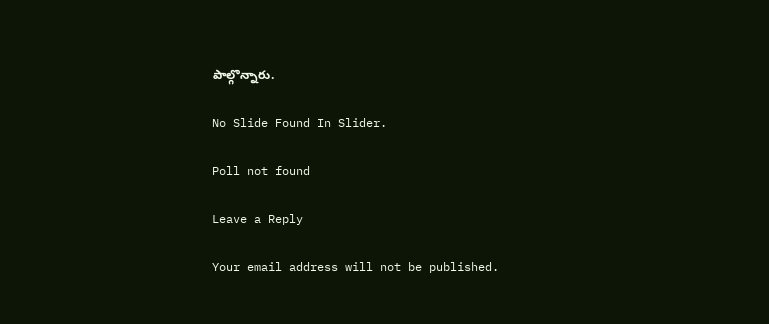పాల్గొన్నారు.

No Slide Found In Slider.

Poll not found

Leave a Reply

Your email address will not be published.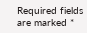Required fields are marked *